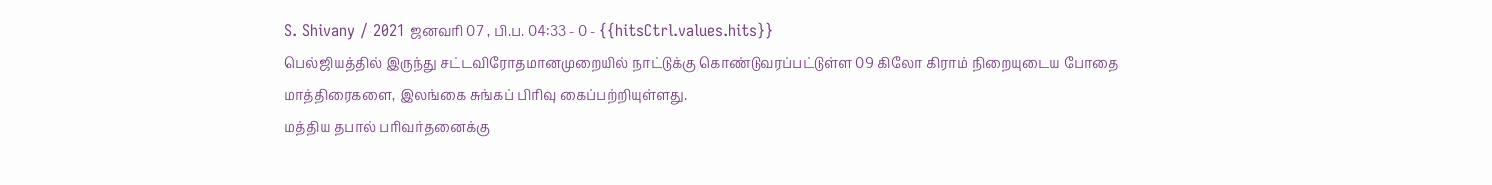S. Shivany / 2021 ஜனவரி 07 , பி.ப. 04:33 - 0 - {{hitsCtrl.values.hits}}
பெல்ஜியத்தில் இருந்து சட்டவிரோதமானமுறையில் நாட்டுக்கு கொண்டுவரப்பட்டுள்ள 09 கிலோ கிராம் நிறையுடைய போதை மாத்திரைகளை, இலங்கை சுங்கப் பிரிவு கைப்பற்றியுள்ளது.
மத்திய தபால் பரிவர்தனைக்கு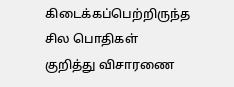கிடைக்கப்பெற்றிருந்த சில பொதிகள் குறித்து விசாரணை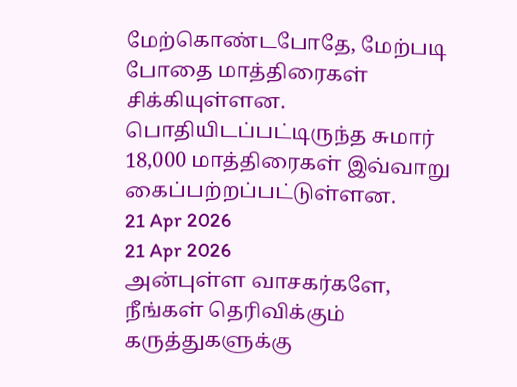மேற்கொண்டபோதே, மேற்படி போதை மாத்திரைகள் சிக்கியுள்ளன.
பொதியிடப்பட்டிருந்த சுமார் 18,000 மாத்திரைகள் இவ்வாறு கைப்பற்றப்பட்டுள்ளன.
21 Apr 2026
21 Apr 2026
அன்புள்ள வாசகர்களே,
நீங்கள் தெரிவிக்கும் கருத்துகளுக்கு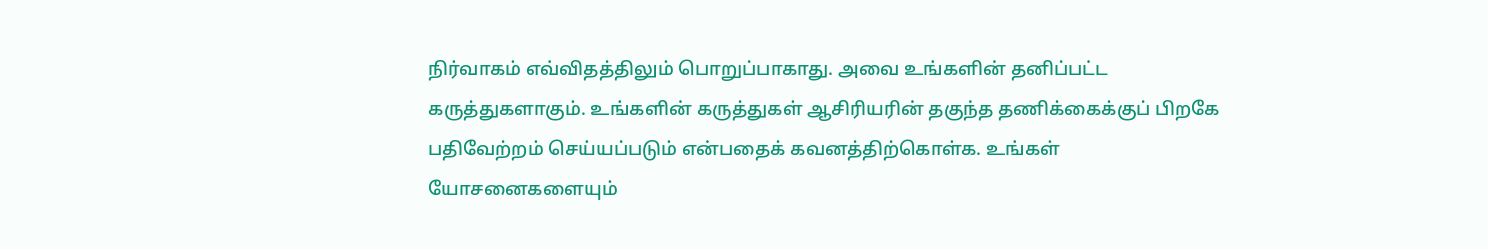நிர்வாகம் எவ்விதத்திலும் பொறுப்பாகாது. அவை உங்களின் தனிப்பட்ட கருத்துகளாகும். உங்களின் கருத்துகள் ஆசிரியரின் தகுந்த தணிக்கைக்குப் பிறகே பதிவேற்றம் செய்யப்படும் என்பதைக் கவனத்திற்கொள்க. உங்கள் யோசனைகளையும்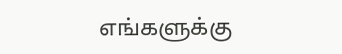எங்களுக்கு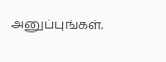அனுப்புங்கள்.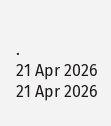.
21 Apr 2026
21 Apr 2026